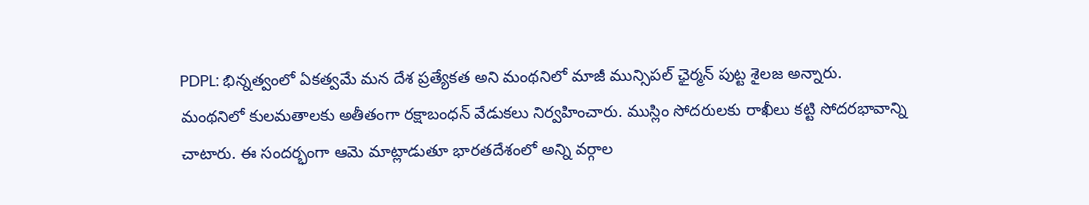PDPL: భిన్నత్వంలో ఏకత్వమే మన దేశ ప్రత్యేకత అని మంథనిలో మాజీ మున్సిపల్ ఛైర్మన్ పుట్ట శైలజ అన్నారు. మంథనిలో కులమతాలకు అతీతంగా రక్షాబంధన్ వేడుకలు నిర్వహించారు. ముస్లిం సోదరులకు రాఖీలు కట్టి సోదరభావాన్ని చాటారు. ఈ సందర్భంగా ఆమె మాట్లాడుతూ భారతదేశంలో అన్ని వర్గాల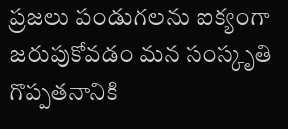ప్రజలు పండుగలను ఐక్యంగా జరుపుకోవడం మన సంస్కృతి గొప్పతనానికి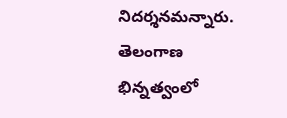నిదర్శనమన్నారు.
తెలంగాణ
భిన్నత్వంలో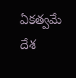ఏకత్వమే దేశ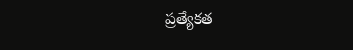ప్రత్యేకత